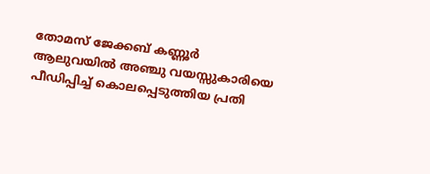തോമസ് ജേക്കബ് കണ്ണൂർ
ആലുവയിൽ അഞ്ചു വയസ്സുകാരിയെ പീഡിപ്പിച്ച് കൊലപ്പെടുത്തിയ പ്രതി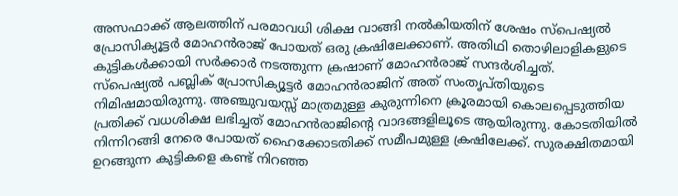അസഫാക്ക് ആലത്തിന് പരമാവധി ശിക്ഷ വാങ്ങി നൽകിയതിന് ശേഷം സ്പെഷ്യൽ പ്രോസിക്യൂട്ടർ മോഹൻരാജ് പോയത് ഒരു ക്രഷിലേക്കാണ്. അതിഥി തൊഴിലാളികളുടെ കുട്ടികൾക്കായി സർക്കാർ നടത്തുന്ന ക്രഷാണ് മോഹൻരാജ് സന്ദർശിച്ചത്.
സ്പെഷ്യൽ പബ്ലിക് പ്രോസിക്യൂട്ടർ മോഹൻരാജിന് അത് സംതൃപ്തിയുടെ നിമിഷമായിരുന്നു. അഞ്ചുവയസ്സ് മാത്രമുള്ള കുരുന്നിനെ ക്രൂരമായി കൊലപ്പെടുത്തിയ പ്രതിക്ക് വധശിക്ഷ ലഭിച്ചത് മോഹൻരാജിന്റെ വാദങ്ങളിലൂടെ ആയിരുന്നു. കോടതിയിൽ നിന്നിറങ്ങി നേരെ പോയത് ഹൈക്കോടതിക്ക് സമീപമുള്ള ക്രഷിലേക്ക്. സുരക്ഷിതമായി ഉറങ്ങുന്ന കുട്ടികളെ കണ്ട് നിറഞ്ഞ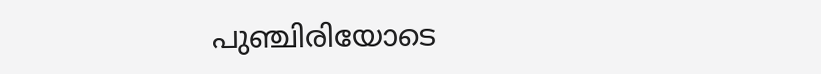പുഞ്ചിരിയോടെ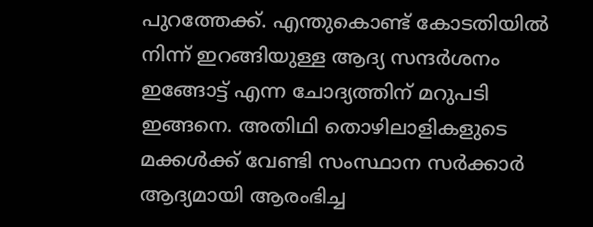പുറത്തേക്ക്. എന്തുകൊണ്ട് കോടതിയിൽ നിന്ന് ഇറങ്ങിയുള്ള ആദ്യ സന്ദർശനം ഇങ്ങോട്ട് എന്ന ചോദ്യത്തിന് മറുപടി ഇങ്ങനെ. അതിഥി തൊഴിലാളികളുടെ മക്കൾക്ക് വേണ്ടി സംസ്ഥാന സർക്കാർ ആദ്യമായി ആരംഭിച്ച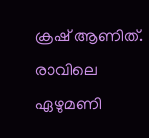ക്രഷ് ആണിത്. രാവിലെ ഏഴുമണി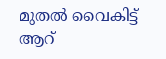മുതൽ വൈകിട്ട് ആറ്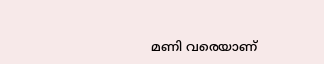മണി വരെയാണ്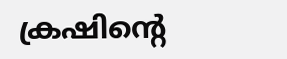ക്രഷിന്റെ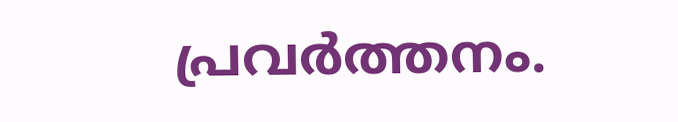പ്രവർത്തനം.